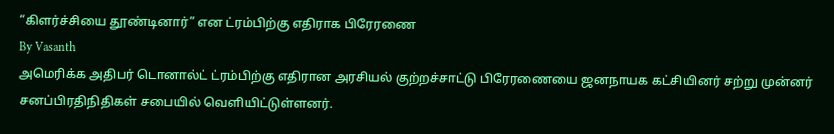“கிளர்ச்சியை தூண்டினார்” என ட்ரம்பிற்கு எதிராக பிரேரணை
By Vasanth
அமெரிக்க அதிபர் டொனால்ட் ட்ரம்பிற்கு எதிரான அரசியல் குற்றச்சாட்டு பிரேரணையை ஜனநாயக கட்சியினர் சற்று முன்னர் சனப்பிரதிநிதிகள் சபையில் வெளியிட்டுள்ளனர்.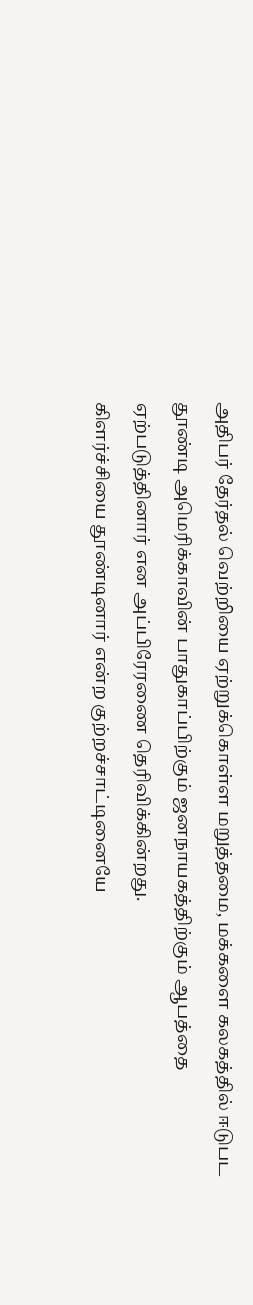அதிபர் தேர்தல் வெற்றியை ஏற்றுக்கொள்ள மறுத்தமை, மக்களை கலகத்தில் ஈடுபட தூண்டி அமெரிக்காவின் பாதுகாப்பிற்கும் ஜனநாயகத்திற்கும் ஆபத்தை ஏற்படுத்தினார் என அப்பிரேரணை தெரிவிக்கின்றது.
கிளர்ச்சியை தூண்டினார் என்ற குற்றச்சாட்டினையே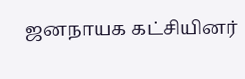ஜனநாயக கட்சியினர்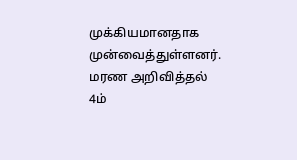முக்கியமானதாக முன்வைத்துள்ளனர்.
மரண அறிவித்தல்
4ம்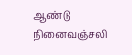ஆண்டு நினைவஞ்சலி